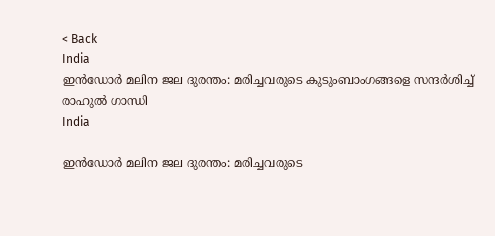< Back
India
ഇൻഡോർ മലിന ജല ദുരന്തം: മരിച്ചവരുടെ കുടുംബാംഗങ്ങളെ സന്ദർശിച്ച് രാഹുല്‍ ഗാന്ധി
India

ഇൻഡോർ മലിന ജല ദുരന്തം: മരിച്ചവരുടെ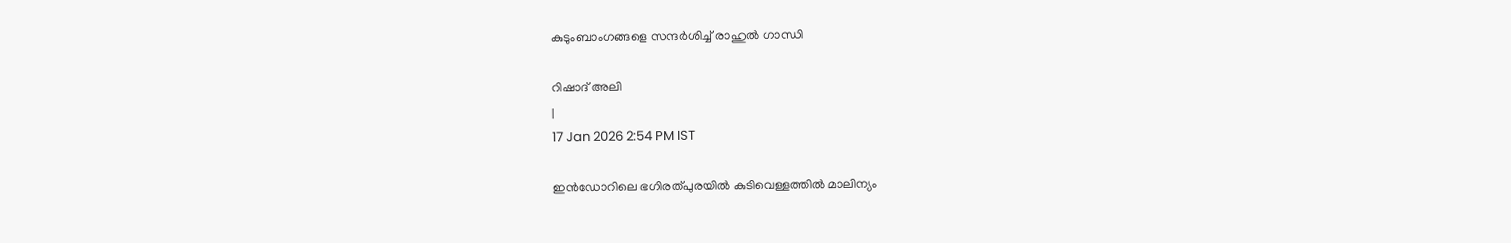കുടുംബാംഗങ്ങളെ സന്ദർശിച്ച് രാഹുല്‍ ഗാന്ധി

റിഷാദ് അലി
|
17 Jan 2026 2:54 PM IST

ഇൻഡോറിലെ ഭഗിരത്പുരയിൽ കുടിവെള്ളത്തിൽ മാലിന്യം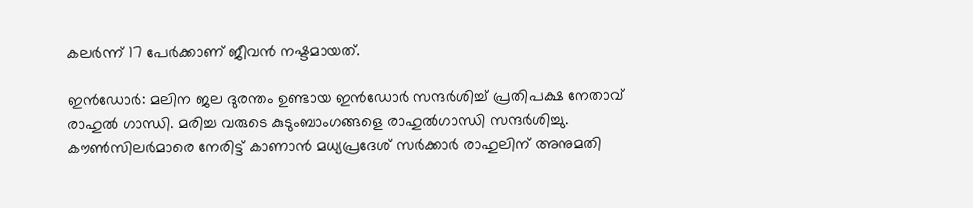കലർന്ന് 17 പേർക്കാണ് ജീവൻ നഷ്ടമായത്.

ഇന്‍ഡോര്‍: മലിന ജല ദുരന്തം ഉണ്ടായ ഇൻഡോർ സന്ദർശിച്ച് പ്രതിപക്ഷ നേതാവ് രാഹുൽ ഗാന്ധി. മരിച്ച വരുടെ കുടുംബാംഗങ്ങളെ രാഹുൽഗാന്ധി സന്ദർശിച്ചു. കൗൺസിലർമാരെ നേരിട്ട് കാണാൻ മധ്യപ്രദേശ് സർക്കാർ രാഹുലിന് അനുമതി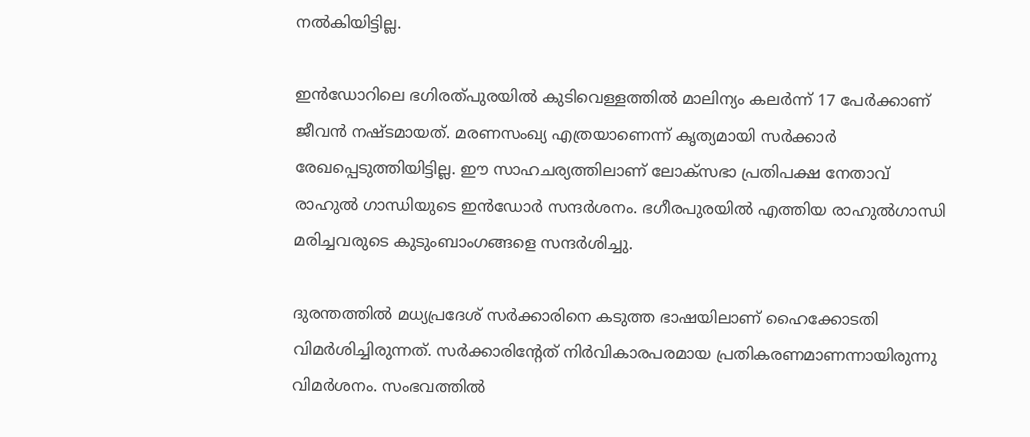നൽകിയിട്ടില്ല.

ഇൻഡോറിലെ ഭഗിരത്പുരയിൽ കുടിവെള്ളത്തിൽ മാലിന്യം കലർന്ന് 17 പേർക്കാണ് ജീവൻ നഷ്ടമായത്. മരണസംഖ്യ എത്രയാണെന്ന് കൃത്യമായി സർക്കാർ രേഖപ്പെടുത്തിയിട്ടില്ല. ഈ സാഹചര്യത്തിലാണ് ലോക്സഭാ പ്രതിപക്ഷ നേതാവ് രാഹുൽ ഗാന്ധിയുടെ ഇൻഡോർ സന്ദർശനം. ഭഗീരപുരയിൽ എത്തിയ രാഹുൽഗാന്ധി മരിച്ചവരുടെ കുടുംബാംഗങ്ങളെ സന്ദർശിച്ചു.

ദുരന്തത്തിൽ മധ്യപ്രദേശ് സർക്കാരിനെ കടുത്ത ഭാഷയിലാണ് ഹൈക്കോടതി വിമർശിച്ചിരുന്നത്. സർക്കാരിന്‍റേത് നിര്‍വികാരപരമായ പ്രതികരണമാണന്നായിരുന്നു വിമര്‍ശനം. സംഭവത്തിൽ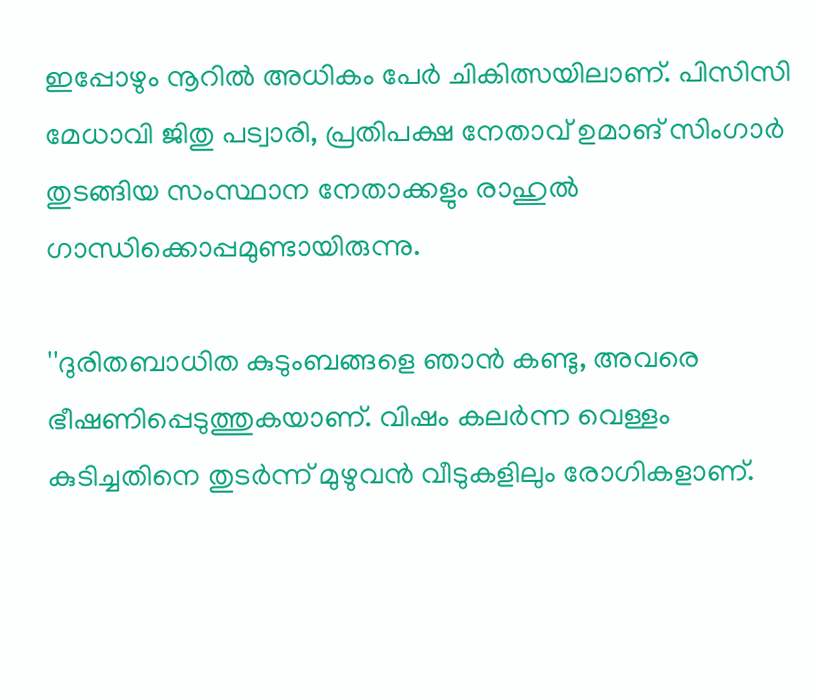ഇപ്പോഴും നൂറിൽ അധികം പേർ ചികിത്സയിലാണ്. പിസിസി മേധാവി ജിതു പട്വാരി, പ്രതിപക്ഷ നേതാവ് ഉമാങ് സിംഗാർ തുടങ്ങിയ സംസ്ഥാന നേതാക്കളും രാഹുല്‍ ഗാന്ധിക്കൊപ്പമുണ്ടായിരുന്നു.

''ദുരിതബാധിത കുടുംബങ്ങളെ ഞാൻ കണ്ടു, അവരെ ഭീഷണിപ്പെടുത്തുകയാണ്. വിഷം കലർന്ന വെള്ളം കുടിച്ചതിനെ തുടർന്ന് മുഴുവൻ വീടുകളിലും രോഗികളാണ്.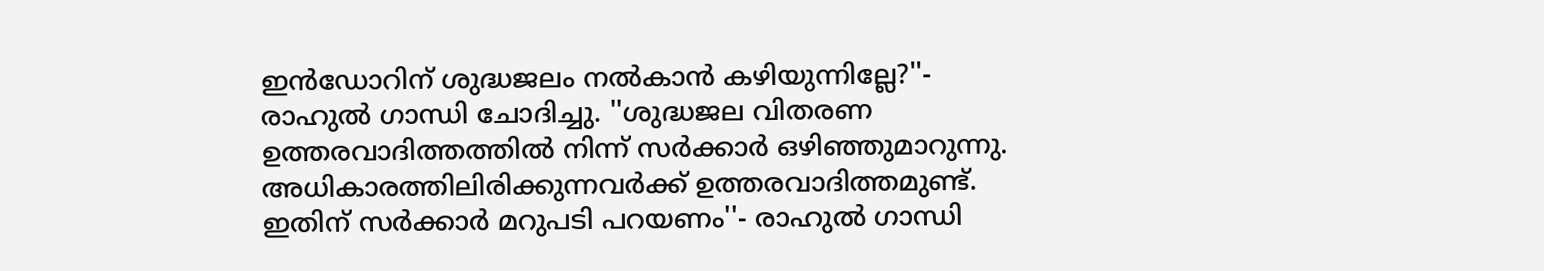ഇൻഡോറിന് ശുദ്ധജലം നൽകാൻ കഴിയുന്നില്ലേ?''- രാഹുല്‍ ഗാന്ധി ചോദിച്ചു. ''ശുദ്ധജല വിതരണ ഉത്തരവാദിത്തത്തിൽ നിന്ന് സർക്കാർ ഒഴിഞ്ഞുമാറുന്നു. അധികാരത്തിലിരിക്കുന്നവര്‍ക്ക് ഉത്തരവാദിത്തമുണ്ട്. ഇതിന് സര്‍ക്കാര്‍ മറുപടി പറയണം''- രാഹുല്‍ ഗാന്ധി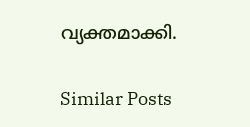വ്യക്തമാക്കി.

Similar Posts